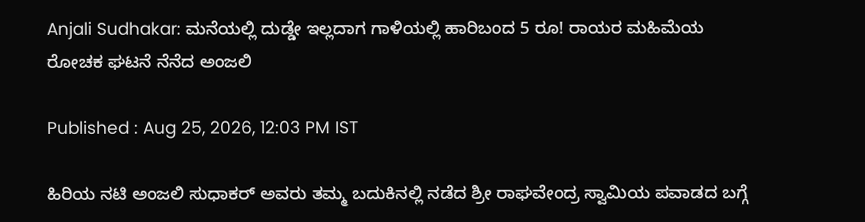Anjali Sudhakar: ಮನೆಯಲ್ಲಿ ದುಡ್ಡೇ ಇಲ್ಲದಾಗ ಗಾಳಿಯಲ್ಲಿ ಹಾರಿಬಂದ 5 ರೂ! ರಾಯರ ಮಹಿಮೆಯ ರೋಚಕ ಘಟನೆ ನೆನೆದ ಅಂಜಲಿ

Published : Aug 25, 2026, 12:03 PM IST

ಹಿರಿಯ ನಟಿ ಅಂಜಲಿ ಸುಧಾಕರ್ ಅವರು ತಮ್ಮ ಬದುಕಿನಲ್ಲಿ ನಡೆದ ಶ್ರೀ ರಾಘವೇಂದ್ರ ಸ್ವಾಮಿಯ ಪವಾಡದ ಬಗ್ಗೆ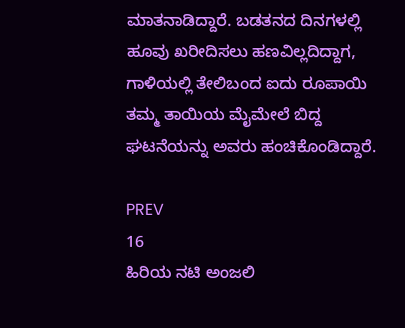ಮಾತನಾಡಿದ್ದಾರೆ. ಬಡತನದ ದಿನಗಳಲ್ಲಿ ಹೂವು ಖರೀದಿಸಲು ಹಣವಿಲ್ಲದಿದ್ದಾಗ, ಗಾಳಿಯಲ್ಲಿ ತೇಲಿಬಂದ ಐದು ರೂಪಾಯಿ ತಮ್ಮ ತಾಯಿಯ ಮೈಮೇಲೆ ಬಿದ್ದ ಘಟನೆಯನ್ನು ಅವರು ಹಂಚಿಕೊಂಡಿದ್ದಾರೆ.

PREV
16
ಹಿರಿಯ ನಟಿ ಅಂಜಲಿ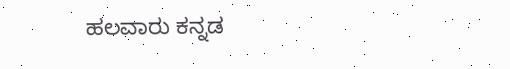ಹಲವಾರು ಕನ್ನಡ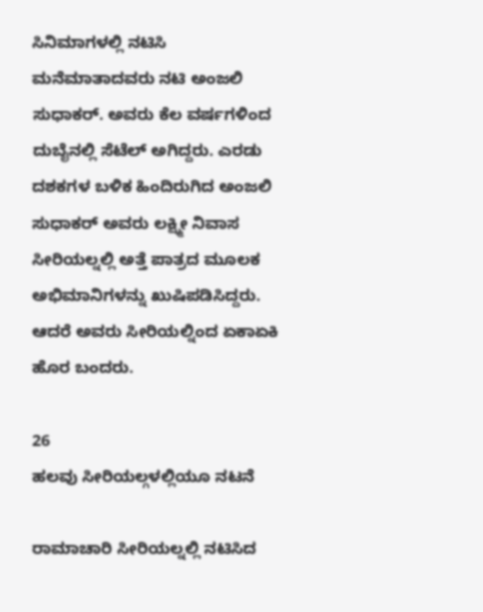ಸಿನಿಮಾಗಳಲ್ಲಿ ನಟಿಸಿ ಮನೆಮಾತಾದವರು ನಟಿ ಅಂಜಲಿ ಸುಧಾಕರ್. ಅವರು ಕೆಲ ವರ್ಷಗಳಿಂದ ದುಬೈನಲ್ಲಿ ಸೆಟೆಲ್ ಅಗಿದ್ದರು. ಎರಡು ದಶಕಗಳ ಬಳಿಕ ಹಿಂದಿರುಗಿದ ಅಂಜಲಿ ಸುಧಾಕರ್ ಅವರು ಲಕ್ಷ್ಮೀ ನಿವಾಸ ಸೀರಿಯಲ್ನಲ್ಲಿ ಅತ್ತೆ ಪಾತ್ರದ ಮೂಲಕ ಅಭಿಮಾನಿಗಳನ್ನು ಖುಷಿಪಡಿಸಿದ್ದರು. ಆದರೆ ಅವರು ಸೀರಿಯಲ್ನಿಂದ ಏಕಾಏಕಿ ಹೊರ ಬಂದರು.

26
ಹಲವು ಸೀರಿಯಲ್ಗಳಲ್ಲಿಯೂ ನಟನೆ

ರಾಮಾಚಾರಿ ಸೀರಿಯಲ್ನಲ್ಲಿ ನಟಿಸಿದ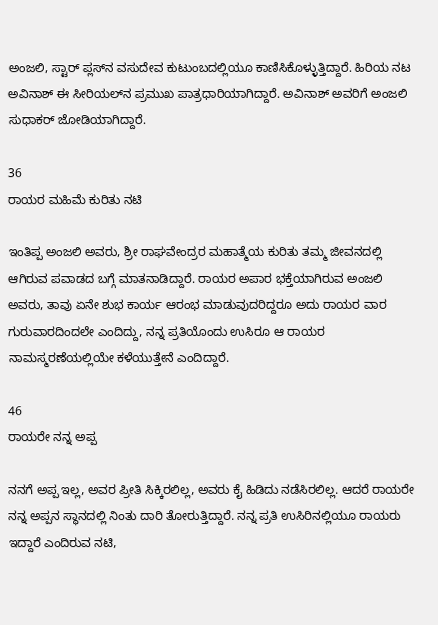ಅಂಜಲಿ, ಸ್ಟಾರ್ ಪ್ಲಸ್‌ನ ವಸುದೇವ ಕುಟುಂಬದಲ್ಲಿಯೂ ಕಾಣಿಸಿಕೊಳ್ಳುತ್ತಿದ್ದಾರೆ. ಹಿರಿಯ ನಟ ಅವಿನಾಶ್ ಈ ಸೀರಿಯಲ್‌ನ ಪ್ರಮುಖ ಪಾತ್ರಧಾರಿಯಾಗಿದ್ದಾರೆ. ಅವಿನಾಶ್‌ ಅವರಿಗೆ ಅಂಜಲಿ ಸುಧಾಕರ್ ಜೋಡಿಯಾಗಿದ್ದಾರೆ.

36
ರಾಯರ ಮಹಿಮೆ ಕುರಿತು ನಟಿ

ಇಂತಿಪ್ಪ ಅಂಜಲಿ ಅವರು, ಶ್ರೀ ರಾಘವೇಂದ್ರರ ಮಹಾತ್ಮೆಯ ಕುರಿತು ತಮ್ಮ ಜೀವನದಲ್ಲಿ ಆಗಿರುವ ಪವಾಡದ ಬಗ್ಗೆ ಮಾತನಾಡಿದ್ದಾರೆ. ರಾಯರ ಅಪಾರ ಭಕ್ತೆಯಾಗಿರುವ ಅಂಜಲಿ ಅವರು, ತಾವು ಏನೇ ಶುಭ ಕಾರ್ಯ ಆರಂಭ ಮಾಡುವುದರಿದ್ದರೂ ಅದು ರಾಯರ ವಾರ ಗುರುವಾರದಿಂದಲೇ ಎಂದಿದ್ದು, ನನ್ನ ಪ್ರತಿಯೊಂದು ಉಸಿರೂ ಆ ರಾಯರ ನಾಮಸ್ಮರಣೆಯಲ್ಲಿಯೇ ಕಳೆಯುತ್ತೇನೆ ಎಂದಿದ್ದಾರೆ.

46
ರಾಯರೇ ನನ್ನ ಅಪ್ಪ

ನನಗೆ ಅಪ್ಪ ಇಲ್ಲ, ಅವರ ಪ್ರೀತಿ ಸಿಕ್ಕಿರಲಿಲ್ಲ, ಅವರು ಕೈ ಹಿಡಿದು ನಡೆಸಿರಲಿಲ್ಲ. ಆದರೆ ರಾಯರೇ ನನ್ನ ಅಪ್ಪನ ಸ್ಥಾನದಲ್ಲಿ ನಿಂತು ದಾರಿ ತೋರುತ್ತಿದ್ದಾರೆ. ನನ್ನ ಪ್ರತಿ ಉಸಿರಿನಲ್ಲಿಯೂ ರಾಯರು ಇದ್ದಾರೆ ಎಂದಿರುವ ನಟಿ,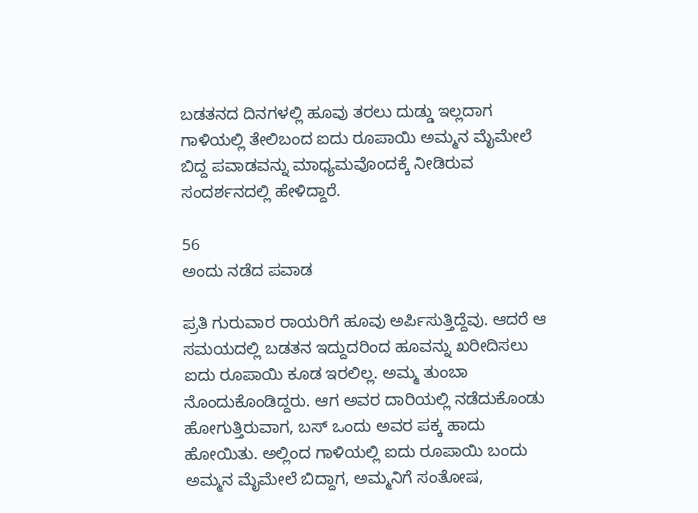ಬಡತನದ ದಿನಗಳಲ್ಲಿ ಹೂವು ತರಲು ದುಡ್ಡು ಇಲ್ಲದಾಗ ಗಾಳಿಯಲ್ಲಿ ತೇಲಿಬಂದ ಐದು ರೂಪಾಯಿ ಅಮ್ಮನ ಮೈಮೇಲೆ ಬಿದ್ದ ಪವಾಡವನ್ನು ಮಾಧ್ಯಮವೊಂದಕ್ಕೆ ನೀಡಿರುವ ಸಂದರ್ಶನದಲ್ಲಿ ಹೇಳಿದ್ದಾರೆ.

56
ಅಂದು ನಡೆದ ಪವಾಡ

ಪ್ರತಿ ಗುರುವಾರ ರಾಯರಿಗೆ ಹೂವು ಅರ್ಪಿಸುತ್ತಿದ್ದೆವು. ಆದರೆ ಆ ಸಮಯದಲ್ಲಿ ಬಡತನ ಇದ್ದುದರಿಂದ ಹೂವನ್ನು ಖರೀದಿಸಲು ಐದು ರೂಪಾಯಿ ಕೂಡ ಇರಲಿಲ್ಲ. ಅಮ್ಮ ತುಂಬಾ ನೊಂದುಕೊಂಡಿದ್ದರು. ಆಗ ಅವರ ದಾರಿಯಲ್ಲಿ ನಡೆದುಕೊಂಡು ಹೋಗುತ್ತಿರುವಾಗ, ಬಸ್ ಒಂದು ಅವರ ಪಕ್ಕ ಹಾದು ಹೋಯಿತು. ಅಲ್ಲಿಂದ ಗಾಳಿಯಲ್ಲಿ ಐದು ರೂಪಾಯಿ ಬಂದು ಅಮ್ಮನ ಮೈಮೇಲೆ ಬಿದ್ದಾಗ, ಅಮ್ಮನಿಗೆ ಸಂತೋಷ,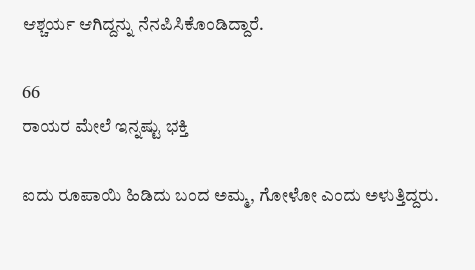ಆಶ್ಚರ್ಯ ಆಗಿದ್ದನ್ನು ನೆನಪಿಸಿಕೊಂಡಿದ್ದಾರೆ.

66
ರಾಯರ ಮೇಲೆ ಇನ್ನಷ್ಟು ಭಕ್ತಿ

ಐದು ರೂಪಾಯಿ ಹಿಡಿದು ಬಂದ ಅಮ್ಮ, ಗೋಳೋ ಎಂದು ಅಳುತ್ತಿದ್ದರು.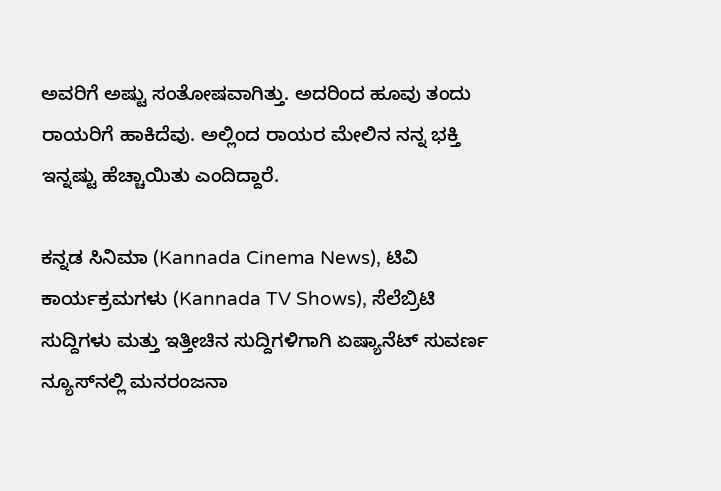ಅವರಿಗೆ ಅಷ್ಟು ಸಂತೋಷವಾಗಿತ್ತು. ಅದರಿಂದ ಹೂವು ತಂದು ರಾಯರಿಗೆ ಹಾಕಿದೆವು. ಅಲ್ಲಿಂದ ರಾಯರ ಮೇಲಿನ ನನ್ನ ಭಕ್ತಿ ಇನ್ನಷ್ಟು ಹೆಚ್ಚಾಯಿತು ಎಂದಿದ್ದಾರೆ.

ಕನ್ನಡ ಸಿನಿಮಾ (Kannada Cinema News), ಟಿವಿ ಕಾರ್ಯಕ್ರಮಗಳು (Kannada TV Shows), ಸೆಲೆಬ್ರಿಟಿ ಸುದ್ದಿಗಳು ಮತ್ತು ಇತ್ತೀಚಿನ ಸುದ್ದಿಗಳಿಗಾಗಿ ಏಷ್ಯಾನೆಟ್ ಸುವರ್ಣ ನ್ಯೂಸ್‌ನಲ್ಲಿ ಮನರಂಜನಾ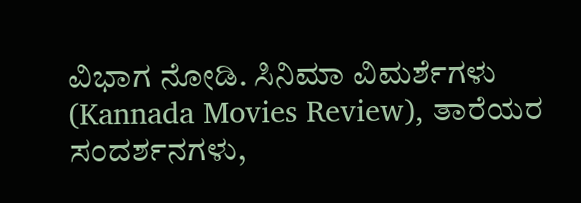ವಿಭಾಗ ನೋಡಿ. ಸಿನಿಮಾ ವಿಮರ್ಶೆಗಳು (Kannada Movies Review), ತಾರೆಯರ ಸಂದರ್ಶನಗಳು,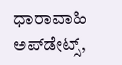ಧಾರಾವಾಹಿ ಅಪ್‌ಡೇಟ್ಸ್‌,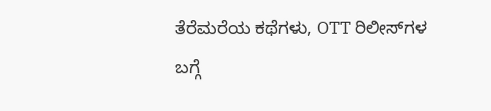ತೆರೆಮರೆಯ ಕಥೆಗಳು, OTT ರಿಲೀಸ್‌ಗಳ ಬಗ್ಗೆ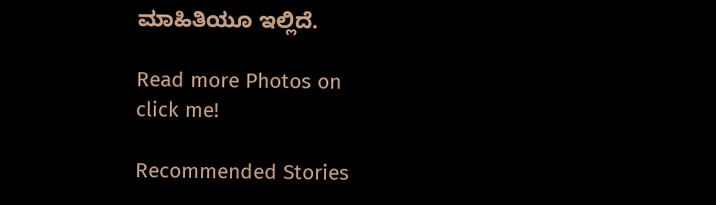ಮಾಹಿತಿಯೂ ಇಲ್ಲಿದೆ.

Read more Photos on
click me!

Recommended Stories